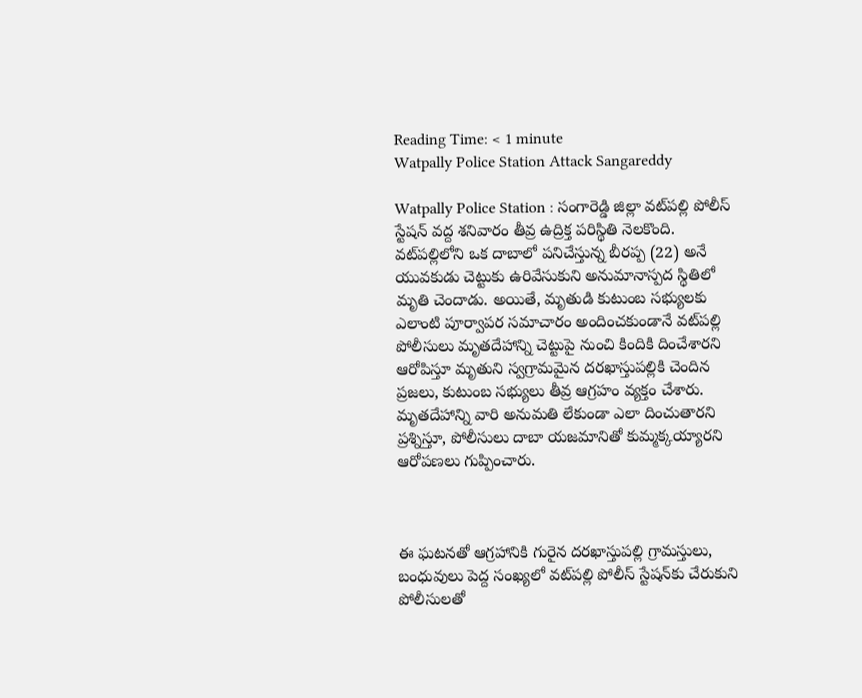Reading Time: < 1 minute
Watpally Police Station Attack Sangareddy

Watpally Police Station : సంగారెడ్డి జిల్లా వట్‌పల్లి పోలీస్ స్టేషన్ వద్ద శనివారం తీవ్ర ఉద్రిక్త పరిస్థితి నెలకొంది. వట్‌పల్లిలోని ఒక దాబాలో పనిచేస్తున్న బీరప్ప (22) అనే యువకుడు చెట్టుకు ఉరివేసుకుని అనుమానాస్పద స్థితిలో మృతి చెందాడు. అయితే, మృతుడి కుటుంబ సభ్యులకు ఎలాంటి పూర్వాపర సమాచారం అందించకుండానే వట్‌పల్లి పోలీసులు మృతదేహాన్ని చెట్టుపై నుంచి కిందికి దించేశారని ఆరోపిస్తూ మృతుని స్వగ్రామమైన దరఖాస్తుపల్లికి చెందిన ప్రజలు, కుటుంబ సభ్యులు తీవ్ర ఆగ్రహం వ్యక్తం చేశారు. మృతదేహాన్ని వారి అనుమతి లేకుండా ఎలా దించుతారని ప్రశ్నిస్తూ, పోలీసులు దాబా యజమానితో కుమ్మక్కయ్యారని ఆరోపణలు గుప్పించారు.



ఈ ఘటనతో ఆగ్రహానికి గురైన దరఖాస్తుపల్లి గ్రామస్తులు, బంధువులు పెద్ద సంఖ్యలో వట్‌పల్లి పోలీస్ స్టేషన్‌కు చేరుకుని పోలీసులతో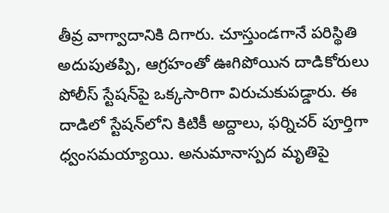తీవ్ర వాగ్వాదానికి దిగారు. చూస్తుండగానే పరిస్థితి అదుపుతప్పి, ఆగ్రహంతో ఊగిపోయిన దాడికోరులు పోలీస్ స్టేషన్‌పై ఒక్కసారిగా విరుచుకుపడ్డారు. ఈ దాడిలో స్టేషన్‌లోని కిటికీ అద్దాలు, ఫర్నిచర్ పూర్తిగా ధ్వంసమయ్యాయి. అనుమానాస్పద మృతిపై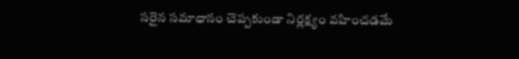సరైన సమాధానం చెప్పకుండా నిర్లక్ష్యం వహించడమే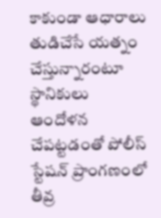కాకుండా ఆధారాలు తుడిచేసే యత్నం చేస్తున్నారంటూ స్థానికులు ఆందోళన చేపట్టడంతో పోలీస్ స్టేషన్ ప్రాంగణంలో తీవ్ర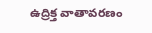ఉద్రిక్త వాతావరణం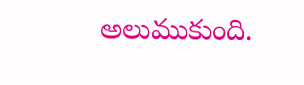అలుముకుంది.